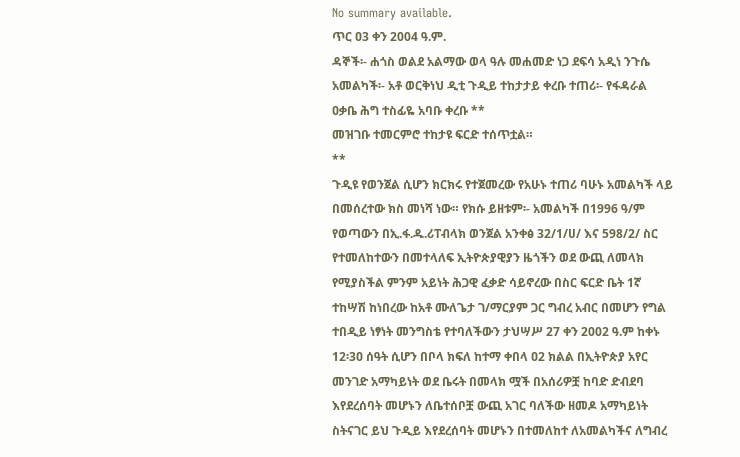No summary available.
ጥር ዐ3 ቀን 2004 ዓ.ም.
ዳኞች፡- ሐጎስ ወልደ አልማው ወላ ዓሉ መሐመድ ነጋ ደፍሳ አዲነ ንጉሴ አመልካች፡- አቶ ወርቅነህ ዲቲ ጉዲይ ተከታታይ ቀረቡ ተጠሪ፡- የፋዳራል ዐቃቤ ሕግ ተስፊዬ አባቡ ቀረቡ **
መዝገቡ ተመርምሮ ተከታዩ ፍርድ ተሰጥቷል።
**
ጉዲዩ የወንጀል ሲሆን ክርክሩ የተጀመረው የአሁኑ ተጠሪ ባሁኑ አመልካች ላይ በመሰረተው ክስ መነሻ ነው። የክሱ ይዘቱም፡- አመልካች በ1996 ዓ/ም የወጣውን በኢ.ፋ.ዱ.ሪፐብላክ ወንጀል አንቀፅ 32/1/ሀ/ እና 598/2/ ስር የተመለከተውን በመተላለፍ ኢትዮጵያዊያን ዜጎችን ወደ ውጪ ለመላክ የሚያስችል ምንም አይነት ሕጋዊ ፈቃድ ሳይኖረው በስር ፍርድ ቤት 1ኛ ተከሣሽ ከነበረው ከአቶ ሙለጌታ ገ/ማርያም ጋር ግብረ አብር በመሆን የግል ተበዲይ ነፃነት መንግስቴ የተባለችውን ታህሣሥ 27 ቀን 2002 ዓ.ም ከቀኑ 12፡3ዐ ሰዓት ሲሆን በቦላ ክፍለ ከተማ ቀበላ ዐ2 ክልል በኢትዮጵያ አየር መንገድ አማካይነት ወደ ቤሩት በመላክ ሟች በአሰሪዎቿ ከባድ ድብደባ እየደረሰባት መሆኑን ለቤተሰቦቿ ውጪ አገር ባለችው ዘመዶ አማካይነት ስትናገር ይህ ጉዲይ እየደረሰባት መሆኑን በተመለከተ ለአመልካችና ለግብረ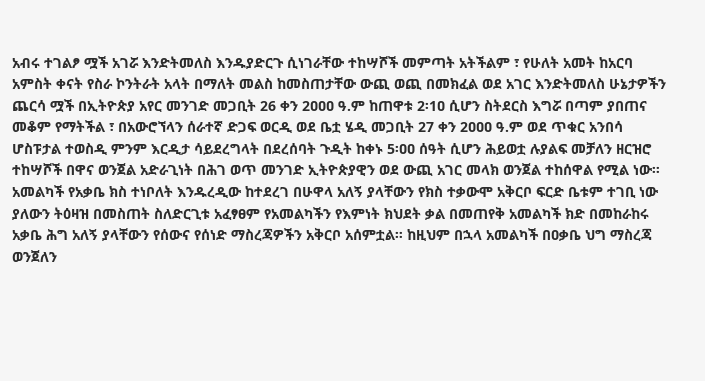አብሩ ተገልፆ ሟች አገሯ እንድትመለስ እንዱያድርጉ ሲነገራቸው ተከሣሾች መምጣት አትችልም ፣ የሁለት አመት ከአርባ አምስት ቀናት የስራ ኮንትራት አላት በማለት መልስ ከመስጠታቸው ውጪ ወጪ በመክፈል ወደ አገር እንድትመለስ ሁኔታዎችን ጨርሳ ሟች በኢትዮጵያ አየር መንገድ መጋቢት 26 ቀን 2ዐዐዐ ዓ.ም ከጠዋቱ 2፡1ዐ ሲሆን ስትደርስ እግሯ በጣም ያበጠና መቆም የማትችል ፣ በአውሮኘላን ሰራተኛ ድጋፍ ወርዲ ወደ ቤቷ ሄዲ መጋቢት 27 ቀን 2ዐዐዐ ዓ.ም ወደ ጥቁር አንበሳ ሆስፑታል ተወስዲ ምንም እርዲታ ሳይደረግላት በደረሰባት ጉዲት ከቀኑ 5፡ዐዐ ሰዓት ሲሆን ሕይወቷ ሉያልፍ መቻለን ዘርዝሮ ተከሣሾች በዋና ወንጀል አድራጊነት በሕገ ወጥ መንገድ ኢትዮጵያዊን ወደ ውጪ አገር መላክ ወንጀል ተከሰዋል የሚል ነው።
አመልካች የአቃቤ ክስ ተነቦለት እንዱረዲው ከተደረገ በሁዋላ አለኝ ያላቸውን የክስ ተቃውሞ አቅርቦ ፍርድ ቤቱም ተገቢ ነው ያለውን ትዕዛዝ በመስጠት ስለድርጊቱ አፈፃፀም የአመልካችን የእምነት ክህደት ቃል በመጠየቅ አመልካች ክድ በመከራከሩ አቃቤ ሕግ አለኝ ያላቸውን የሰውና የሰነድ ማስረጃዎችን አቅርቦ አሰምቷል። ከዚህም በኋላ አመልካች በዐቃቤ ህግ ማስረጃ ወንጀለን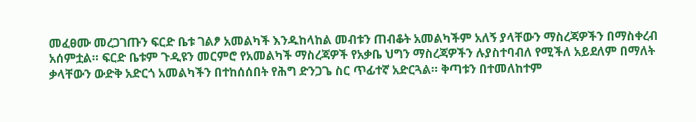መፈፀሙ መረጋገጡን ፍርድ ቤቱ ገልፆ አመልካች እንዱከላከል መብቱን ጠብቆት አመልካችም አለኝ ያላቸውን ማስረጃዎችን በማስቀረብ አሰምቷል። ፍርድ ቤቱም ጉዲዩን መርምሮ የአመልካች ማስረጃዎች የአቃቤ ህግን ማስረጃዎችን ሉያስተባብለ የሚችለ አይደለም በማለት ቃላቸውን ውድቅ አድርጎ አመልካችን በተከሰሰበት የሕግ ድንጋጌ ስር ጥፊተኛ አድርጓል። ቅጣቱን በተመለከተም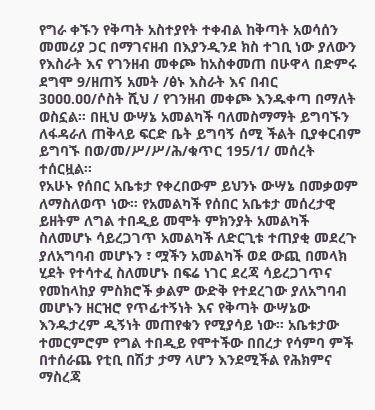የግራ ቀኙን የቅጣት አስተያየት ተቀብል ከቅጣት አወሳሰን መመሪያ ጋር በማገናዘብ በእያንዲንደ ክስ ተገቢ ነው ያለውን የእስራት እና የገንዘብ መቀጮ ከአስቀመጠ በሁዋላ በድምሩ ደግሞ 9/ዘጠኝ አመት /ፅኑ እስራት እና በብር 3ዐዐዐ.ዐዐ/ሶስት ሺህ / የገንዘብ መቀጮ እንዱቀጣ በማለት ወስኗል። በዚህ ውሣኔ አመልካች ባለመስማማት ይግባኙን ለፋዳራለ ጠቅላይ ፍርድ ቤት ይግባኝ ሰሚ ችልት ቢያቀርብም ይግባኙ በወ/መ/ሥ/ሥ/ሕ/ቁጥር 195/1/ መሰረት ተሰርዟል።
የአሁኑ የሰበር አቤቱታ የቀረበውም ይህንኑ ውሣኔ በመቃወም ለማስለወጥ ነው። የአመልካች የሰበር አቤቱታ መሰረታዊ ይዘትም ለግል ተበዲይ መሞት ምክንያት አመልካች ስለመሆኑ ሳይረጋገጥ አመልካች ለድርጊቱ ተጠያቂ መደረጉ ያለአግባብ መሆኑን ፣ ሟችን አመልካች ወደ ውጪ በመላክ ሂደት የተሳተፈ ስለመሆኑ በፍሬ ነገር ደረጃ ሳይረጋገጥና የመከላከያ ምስክሮች ቃልም ውድቅ የተደረገው ያለአግባብ መሆኑን ዘርዝሮ የጥፊተኝነት እና የቅጣት ውሣኔው እንዱታረም ዲኝነት መጠየቁን የሚያሳይ ነው። አቤቱታው ተመርምሮም የግል ተበዲይ የሞተችው በበረታ የሳምባ ምች በተሰራጨ የቲቢ በሽታ ታማ ላሆን እንደሚችል የሕክምና ማስረጃ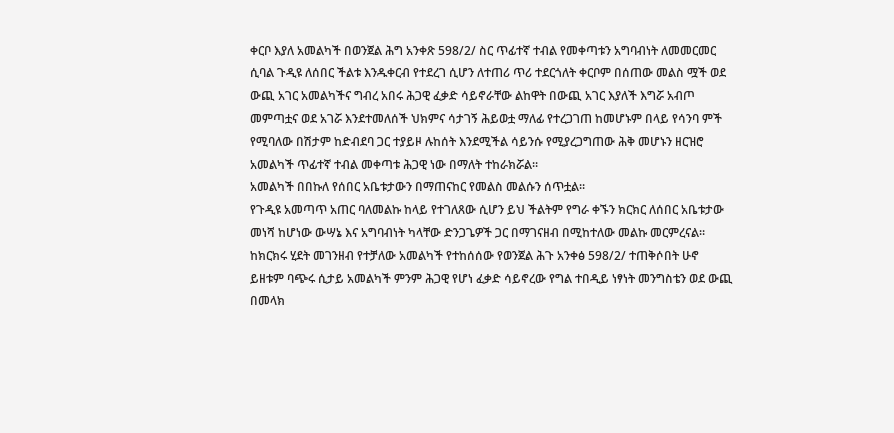ቀርቦ እያለ አመልካች በወንጀል ሕግ አንቀጽ 598/2/ ስር ጥፊተኛ ተብል የመቀጣቱን አግባብነት ለመመርመር ሲባል ጉዲዩ ለሰበር ችልቱ እንዱቀርብ የተደረገ ሲሆን ለተጠሪ ጥሪ ተደርጎለት ቀርቦም በሰጠው መልስ ሟች ወደ ውጪ አገር አመልካችና ግብረ አበሩ ሕጋዊ ፈቃድ ሳይኖራቸው ልከዋት በውጪ አገር እያለች እግሯ አብጦ መምጣቷና ወደ አገሯ እንደተመለሰች ህክምና ሳታገኝ ሕይወቷ ማለፊ የተረጋገጠ ከመሆኑም በላይ የሳንባ ምች የሚባለው በሽታም ከድብደባ ጋር ተያይዞ ሉከሰት እንደሚችል ሳይንሱ የሚያረጋግጠው ሕቅ መሆኑን ዘርዝሮ አመልካች ጥፊተኛ ተብል መቀጣቱ ሕጋዊ ነው በማለት ተከራክሯል።
አመልካች በበኩለ የሰበር አቤቱታውን በማጠናከር የመልስ መልሱን ሰጥቷል።
የጉዲዩ አመጣጥ አጠር ባለመልኩ ከላይ የተገለጸው ሲሆን ይህ ችልትም የግራ ቀኙን ክርክር ለሰበር አቤቱታው መነሻ ከሆነው ውሣኔ እና አግባብነት ካላቸው ድንጋጌዎች ጋር በማገናዘብ በሚከተለው መልኩ መርምረናል።
ከክርክሩ ሂደት መገንዘብ የተቻለው አመልካች የተከሰሰው የወንጀል ሕጉ አንቀፅ 598/2/ ተጠቅሶበት ሁኖ ይዘቱም ባጭሩ ሲታይ አመልካች ምንም ሕጋዊ የሆነ ፈቃድ ሳይኖረው የግል ተበዲይ ነፃነት መንግስቴን ወደ ውጪ በመላክ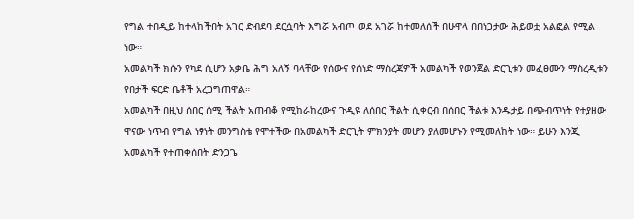የግል ተበዲይ ከተላከችበት አገር ድብደባ ደርሷባት እግሯ አብጦ ወደ አገሯ ከተመለሰች በሁዋላ በበነጋታው ሕይወቷ አልፎል የሚል ነው።
አመልካች ክሱን የካደ ሲሆን አቃቤ ሕግ አለኝ ባላቸው የሰውና የሰነድ ማስረጃዎች አመልካች የወንጀል ድርጊቱን መፈፀሙን ማስረዲቱን የበታች ፍርድ ቤቶች አረጋግጠዋል።
አመልካች በዚህ ሰበር ሰሚ ችልት አጠብቆ የሚከራከረውና ጉዲዩ ለሰበር ችልት ሲቀርብ በሰበር ችልቱ እንዱታይ በጭብጥነት የተያዘው ዋናው ነጥብ የግል ነፃነት መንግስቴ የሞተችው በአመልካች ድርጊት ምክንያት መሆን ያለመሆኑን የሚመለከት ነው። ይሁን እንጂ አመልካች የተጠቀሰበት ድንጋጌ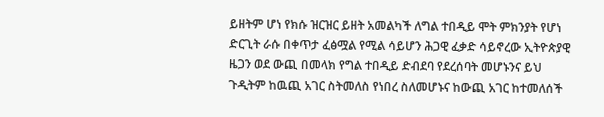ይዘትም ሆነ የክሱ ዝርዝር ይዘት አመልካች ለግል ተበዲይ ሞት ምክንያት የሆነ ድርጊት ራሱ በቀጥታ ፈፅሟል የሚል ሳይሆን ሕጋዊ ፈቃድ ሳይኖረው ኢትዮጵያዊ ዜጋን ወደ ውጪ በመላክ የግል ተበዲይ ድብደባ የደረሰባት መሆኑንና ይህ ጉዲትም ከዉጪ አገር ስትመለስ የነበረ ስለመሆኑና ከውጪ አገር ከተመለሰች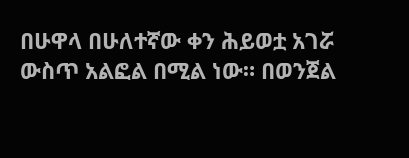በሁዋላ በሁለተኛው ቀን ሕይወቷ አገሯ ውስጥ አልፎል በሚል ነው። በወንጀል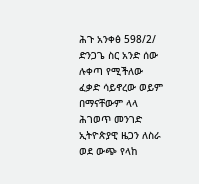ሕጉ አንቀፅ 598/2/ ድንጋጌ ስር አንድ ሰው ሉቀጣ የሚችለው ፈቃድ ሳይኖረው ወይም በማናቸውም ላላ ሕገወጥ መንገድ ኢትዮጵያዊ ዜጋን ለስራ ወደ ውጭ የላከ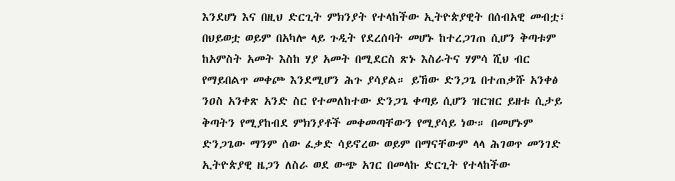እንደሆነ እና በዚህ ድርጊት ምክንያት የተላከችው ኢትዮጵያዊት በሰብአዊ መብቷ፣ በህይወቷ ወይም በአካሎ ላይ ጉዲት የደረሰባት መሆኑ ከተረጋገጠ ሲሆን ቅጣቱም ከአምስት አመት እስከ ሃያ አመት በሚደርስ ጽኑ እስራትና ሃምሳ ሺህ ብር የማይበልጥ መቀጮ እንደሚሆን ሕጉ ያሳያል። ይኸው ድንጋጌ በተጠቃሹ አንቀፅ ንዐስ አንቀጽ አንድ ስር የተመለከተው ድንጋጌ ቀጣይ ሲሆን ዝርዝር ይዘቱ ሲታይ ቅጣትን የሚያከብደ ምክንያቶች መቀመጣቸውን የሚያሳይ ነው። በመሆኑም ድንጋጌው ማንም ሰው ፈቃድ ሳይኖረው ወይም በማናቸውም ላላ ሕገወጥ መንገድ ኢትዮጵያዊ ዜጋን ለስራ ወደ ውጭ አገር በመላኩ ድርጊት የተላከችው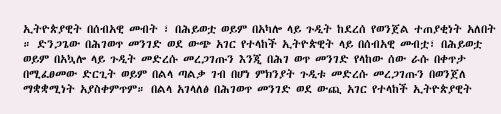ኢትዮጵያዊት በሰብአዊ መብት ፣ በሕይወቷ ወይም በአካሎ ላይ ጉዲት ከደረሰ የወንጀል ተጠያቂነት አለበት ። ድንጋጌው በሕገወጥ መንገድ ወደ ውጭ አገር የተላከች ኢትዮጵዊት ላይ በሰብአዊ መብቷ፣ በሕይወቷ ወይም በአኳሎ ላይ ጉዲት መድረሱ መረጋገጡን እንጂ በሕገ ወጥ መንገድ የላከው ሰው ራሱ በቀጥታ በሚፈፀመው ድርጊት ወይም በልላ ጣልቃ ገብ በሆነ ምክንያት ጉዲቱ መድረሱ መረጋገጡን በወንጀለ ማቋቋሚነት አያስቀምጥም። በልላ አገላለፅ በሕገወጥ መንገድ ወደ ውጪ አገር የተላከች ኢትዮጵያዊት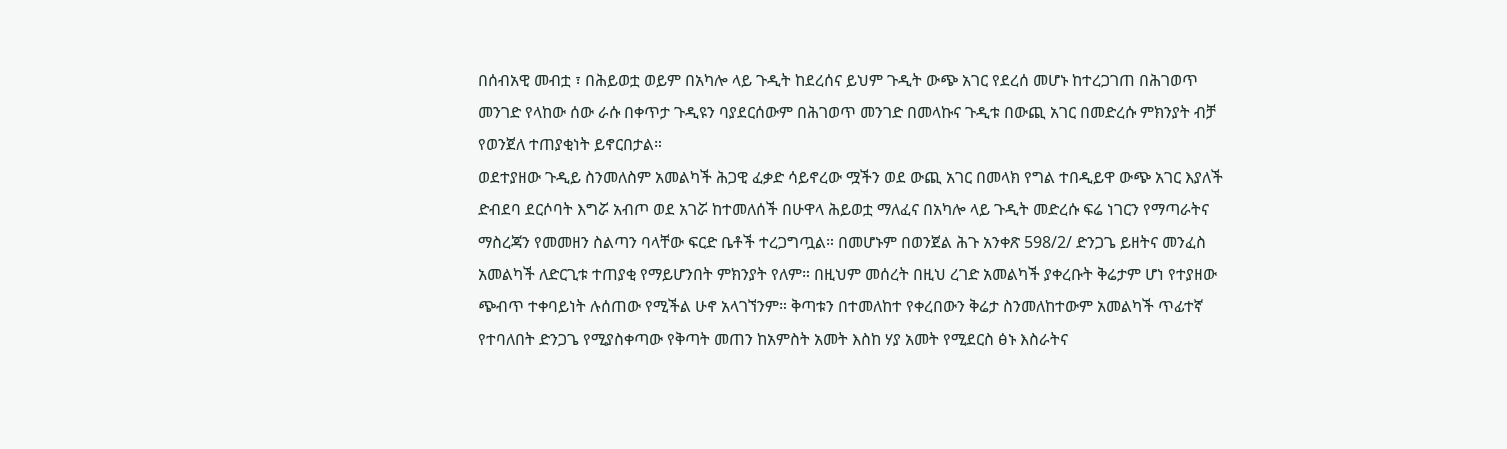በሰብአዊ መብቷ ፣ በሕይወቷ ወይም በአካሎ ላይ ጉዲት ከደረሰና ይህም ጉዲት ውጭ አገር የደረሰ መሆኑ ከተረጋገጠ በሕገወጥ መንገድ የላከው ሰው ራሱ በቀጥታ ጉዲዩን ባያደርሰውም በሕገወጥ መንገድ በመላኩና ጉዲቱ በውጪ አገር በመድረሱ ምክንያት ብቻ የወንጀለ ተጠያቂነት ይኖርበታል።
ወደተያዘው ጉዲይ ስንመለስም አመልካች ሕጋዊ ፈቃድ ሳይኖረው ሟችን ወደ ውጪ አገር በመላክ የግል ተበዲይዋ ውጭ አገር እያለች ድብደባ ደርሶባት እግሯ አብጦ ወደ አገሯ ከተመለሰች በሁዋላ ሕይወቷ ማለፈና በአካሎ ላይ ጉዲት መድረሱ ፍሬ ነገርን የማጣራትና ማስረጃን የመመዘን ስልጣን ባላቸው ፍርድ ቤቶች ተረጋግጧል። በመሆኑም በወንጀል ሕጉ አንቀጽ 598/2/ ድንጋጌ ይዘትና መንፈስ አመልካች ለድርጊቱ ተጠያቂ የማይሆንበት ምክንያት የለም። በዚህም መሰረት በዚህ ረገድ አመልካች ያቀረቡት ቅሬታም ሆነ የተያዘው ጭብጥ ተቀባይነት ሉሰጠው የሚችል ሁኖ አላገኘንም። ቅጣቱን በተመለከተ የቀረበውን ቅሬታ ስንመለከተውም አመልካች ጥፊተኛ የተባለበት ድንጋጌ የሚያስቀጣው የቅጣት መጠን ከአምስት አመት እስከ ሃያ አመት የሚደርስ ፅኑ እስራትና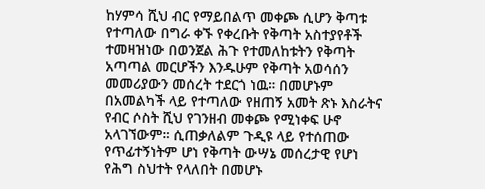ከሃምሳ ሺህ ብር የማይበልጥ መቀጮ ሲሆን ቅጣቱ የተጣለው በግራ ቀኙ የቀረቡት የቅጣት አስተያየቶች ተመዛዝነው በወንጀል ሕጉ የተመለከቱትን የቅጣት አጣጣል መርሆችን እንዱሁም የቅጣት አወሳሰን መመሪያውን መሰረት ተደርጎ ነዉ። በመሆኑም በአመልካች ላይ የተጣለው የዘጠኝ አመት ጽኑ እስራትና የብር ሶስት ሺህ የገንዘብ መቀጮ የሚነቀፍ ሁኖ አላገኘውም። ሲጠቃለልም ጉዲዩ ላይ የተሰጠው የጥፊተኝነትም ሆነ የቅጣት ውሣኔ መሰረታዊ የሆነ የሕግ ስህተት የላለበት በመሆኑ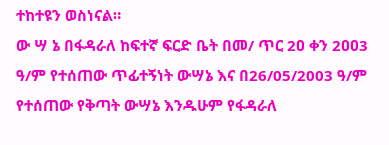ተከተዩን ወስነናል።
ው ሣ ኔ በፋዳራለ ከፍተኛ ፍርድ ቤት በመ/ ጥር 2ዐ ቀን 2ዐዐ3 ዓ/ም የተሰጠው ጥፊተኝነት ውሣኔ እና በ26/05/2003 ዓ/ም የተሰጠው የቅጣት ውሣኔ እንዱሁም የፋዳራለ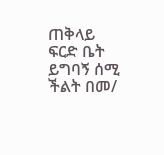ጠቅላይ ፍርድ ቤት ይግባኝ ሰሚ ችልት በመ/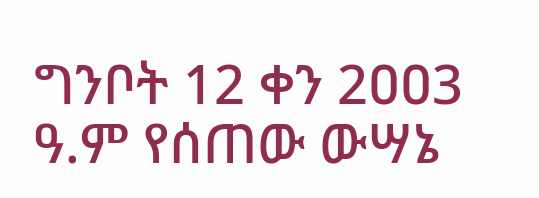ግንቦት 12 ቀን 2ዐዐ3 ዓ.ም የሰጠው ውሣኔ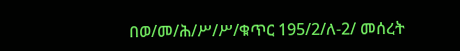በወ/መ/ሕ/ሥ/ሥ/ቁጥር 195/2/ለ-2/ መሰረት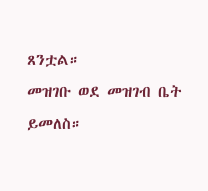ጸንቷል።
መዝገቡ ወደ መዝገብ ቤት ይመለስ።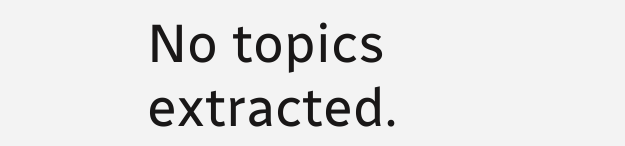No topics extracted.